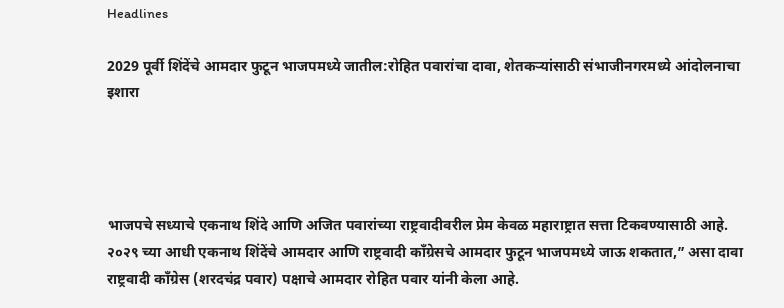Headlines

2029 पूर्वी शिंदेंचे आमदार फुटून भाजपमध्ये जातील:रोहित पवारांचा दावा, शेतकऱ्यांसाठी संभाजीनगरमध्ये आंदोलनाचा इशारा




भाजपचे सध्याचे एकनाथ शिंदे आणि अजित पवारांच्या राष्ट्रवादीवरील प्रेम केवळ महाराष्ट्रात सत्ता टिकवण्यासाठी आहे. २०२९ च्या आधी एकनाथ शिंदेंचे आमदार आणि राष्ट्रवादी काँग्रेसचे आमदार फुटून भाजपमध्ये जाऊ शकतात,” असा दावा राष्ट्रवादी काँग्रेस (शरदचंद्र पवार) पक्षाचे आमदार रोहित पवार यांनी केला आहे.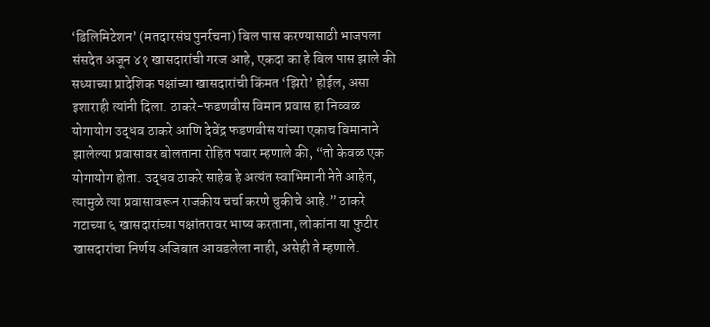‘डिलिमिटेशन’ (मतदारसंघ पुनर्रचना) बिल पास करण्यासाठी भाजपला संसदेत अजून ४१ खासदारांची गरज आहे, एकदा का हे बिल पास झाले की सध्याच्या प्रादेशिक पक्षांच्या खासदारांची किंमत ‘झिरो’ होईल, असा इशाराही त्यांनी दिला. ठाकरे-फडणवीस विमान प्रवास हा निव्वळ योगायोग उद्धव ठाकरे आणि देवेंद्र फडणवीस यांच्या एकाच विमानाने झालेल्या प्रवासावर बोलताना रोहित पवार म्हणाले की, “तो केवळ एक योगायोग होता. उद्धव ठाकरे साहेब हे अत्यंत स्वाभिमानी नेते आहेत, त्यामुळे त्या प्रवासावरून राजकीय चर्चा करणे चुकीचे आहे.” ठाकरे गटाच्या ६ खासदारांच्या पक्षांतरावर भाष्य करताना, लोकांना या फुटीर खासदारांचा निर्णय अजिबात आवडलेला नाही, असेही ते म्हणाले.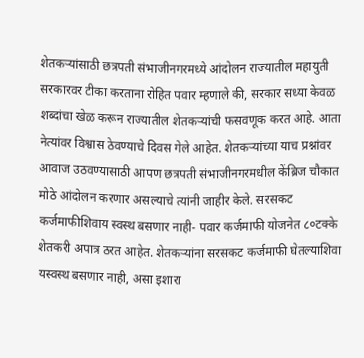शेतकऱ्यांसाठी छत्रपती संभाजीनगरमध्ये आंदोलन राज्यातील महायुती सरकारवर टीका करताना रोहित पवार म्हणाले की, सरकार सध्या केवळ शब्दांचा खेळ करून राज्यातील शेतकऱ्यांची फसवणूक करत आहे. आता नेत्यांवर विश्वास ठेवण्याचे दिवस गेले आहेत. शेतकऱ्यांच्या याच प्रश्नांवर आवाज उठवण्यासाठी आपण छत्रपती संभाजीनगरमधील केंब्रिज चौकात मोठे आंदोलन करणार असल्याचे त्यांनी जाहीर केले. सरसकट कर्जमाफीशिवाय स्वस्थ बसणार नाही- पवार कर्जमाफी योजनेत ८०टक्के शेतकरी अपात्र ठरत आहेत. शेतकऱ्यांना सरसकट कर्जमाफी घेतल्याशिवा यस्वस्थ बसणार नाही, असा इशारा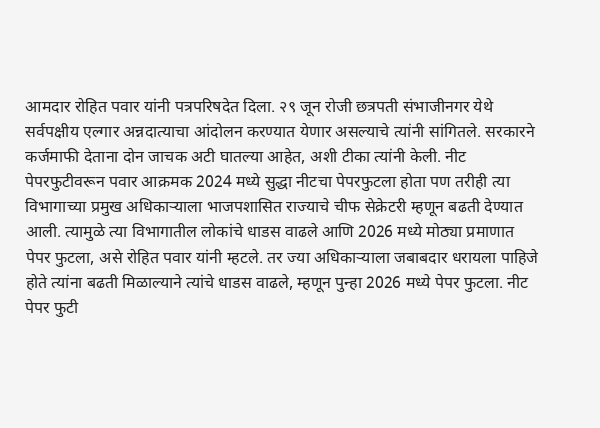आमदार रोहित पवार यांनी पत्रपरिषदेत दिला. २९ जून रोजी छत्रपती संभाजीनगर येथे सर्वपक्षीय एल्गार अन्नदात्याचा आंदोलन करण्यात येणार असल्याचे त्यांनी सांगितले. सरकारने कर्जमाफी देताना दोन जाचक अटी घातल्या आहेत, अशी टीका त्यांनी केली. नीट पेपरफुटीवरून पवार आक्रमक 2024 मध्ये सुद्धा नीटचा पेपरफुटला होता पण तरीही त्या विभागाच्या प्रमुख अधिकाऱ्याला भाजपशासित राज्याचे चीफ सेक्रेटरी म्हणून बढती देण्यात आली. त्यामुळे त्या विभागातील लोकांचे धाडस वाढले आणि 2026 मध्ये मोठ्या प्रमाणात पेपर फुटला, असे रोहित पवार यांनी म्हटले. तर ज्या अधिकाऱ्याला जबाबदार धरायला पाहिजे होते त्यांना बढती मिळाल्याने त्यांचे धाडस वाढले, म्हणून पुन्हा 2026 मध्ये पेपर फुटला. नीट पेपर फुटी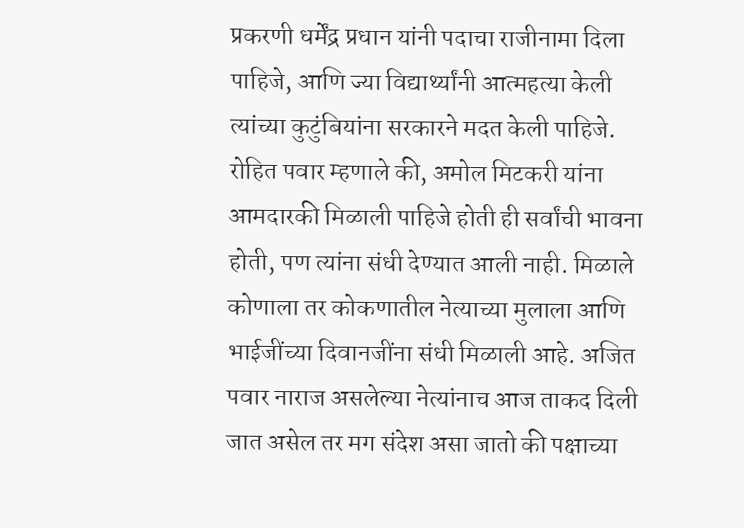प्रकरणी धर्मेंद्र प्रधान यांनी पदाचा राजीनामा दिला पाहिजे, आणि ज्या विद्यार्थ्यांनी आत्महत्या केली त्यांच्या कुटुंबियांना सरकारने मदत केली पाहिजे. रोहित पवार म्हणाले की, अमोल मिटकरी यांना आमदारकी मिळाली पाहिजे होती ही सर्वांची भावना होती, पण त्यांना संधी देण्यात आली नाही. मिळाले कोणाला तर कोकणातील नेत्याच्या मुलाला आणि भाईजींच्या दिवानजींना संधी मिळाली आहे. अजित पवार नाराज असलेल्या नेत्यांनाच आज ताकद दिली जात असेल तर मग संदेश असा जातो की पक्षाच्या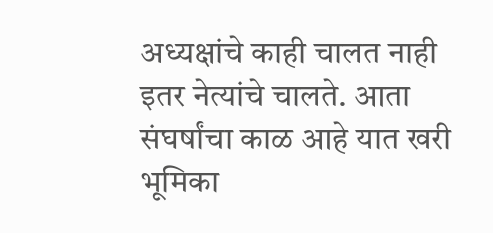अध्यक्षांचे काही चालत नाही इतर नेत्यांचे चालते. आता संघर्षांचा काळ आहे यात खरी भूमिका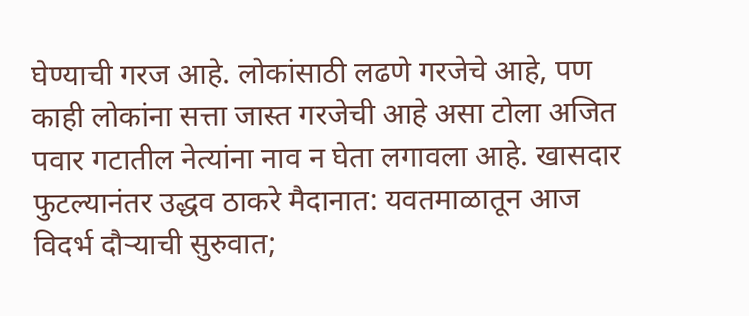घेण्याची गरज आहे. लोकांसाठी लढणे गरजेचे आहे, पण काही लोकांना सत्ता जास्त गरजेची आहे असा टोला अजित पवार गटातील नेत्यांना नाव न घेता लगावला आहे. खासदार फुटल्यानंतर उद्धव ठाकरे मैदानात: यवतमाळातून आज विदर्भ दौऱ्याची सुरुवात;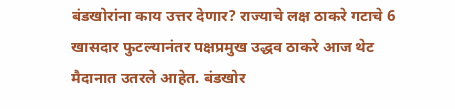बंडखोरांना काय उत्तर देणार? राज्याचे लक्ष ठाकरे गटाचे 6 खासदार फुटल्यानंतर पक्षप्रमुख उद्धव ठाकरे आज थेट मैदानात उतरले आहेत. बंडखोर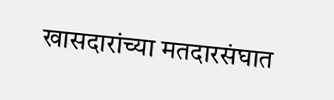खासदारांच्या मतदारसंघात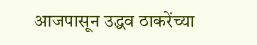आजपासून उद्धव ठाकरेंच्या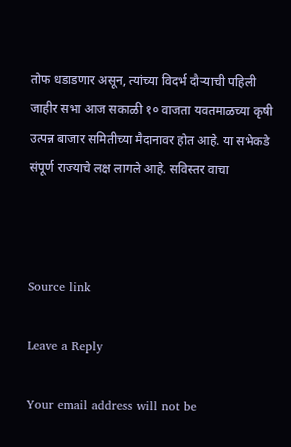तोफ धडाडणार असून, त्यांच्या विदर्भ दौऱ्याची पहिली जाहीर सभा आज सकाळी १० वाजता यवतमाळच्या कृषी उत्पन्न बाजार समितीच्या मैदानावर होत आहे. या सभेकडे संपूर्ण राज्याचे लक्ष लागले आहे. सविस्तर वाचा



Source link

Leave a Reply

Your email address will not be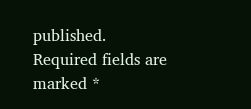published. Required fields are marked *